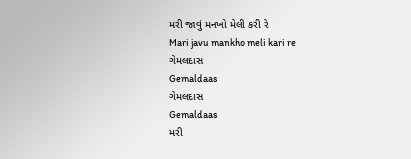મરી જાવું મનખો મેલી કરી રે
Mari javu mankho meli kari re
ગેમલદાસ
Gemaldaas
ગેમલદાસ
Gemaldaas
મરી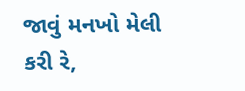જાવું મનખો મેલી કરી રે,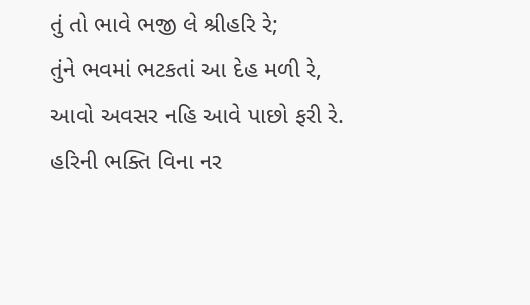તું તો ભાવે ભજી લે શ્રીહરિ રે;
તુંને ભવમાં ભટકતાં આ દેહ મળી રે,
આવો અવસર નહિ આવે પાછો ફરી રે.
હરિની ભક્તિ વિના નર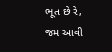ભૂત છે રે,
જમ આવી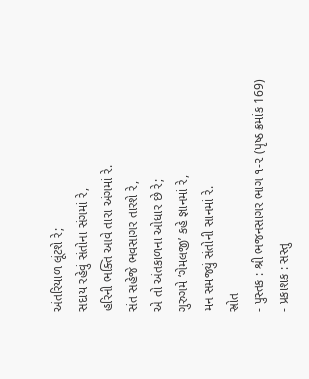અંતરિયાળ લૂંટશે રે;
સદાય રહેવું સંતોના સંગમાં રે,
હરિની ભક્તિ આવે તારા અંગમાં રે.
સંત સહેજે ભવસાગર તારશે રે,
એ તો અંતકાળના ઓધાર છે રે;
ગુરુગમે ‘ગેમલજી’ કહે જ્ઞાનમાં રે,
મન સમજ્યું સંતોની સાનમાં રે.
સ્રોત
- પુસ્તક : શ્રી ભજનસાગર ભાગ ૧-૨ (પૃષ્ઠ ક્રમાંક 169)
- પ્રકાશક : સસ્તુ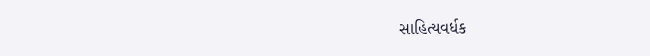સાહિત્યવર્ધક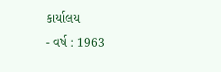કાર્યાલય
- વર્ષ : 1963